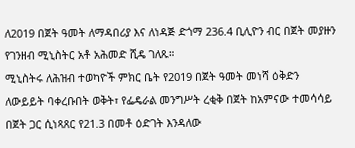ለ2019 በጀት ዓመት ለማዳበሪያ እና ለነዳጅ ድጎማ 236.4 ቢሊዮን ብር በጀት መያዙን የገንዘብ ሚኒስትር አቶ አሕመድ ሺዴ ገለጹ።
ሚኒስትሩ ለሕዝብ ተወካዮች ምክር ቤት የ2019 በጀት ዓመት መነሻ ዕቅድን ለውይይት ባቀረቡበት ወቅት፣ የፌዴራል መንግሥት ረቂቅ በጀት ከአምናው ተመሳሳይ በጀት ጋር ሲነጻጸር የ21.3 በመቶ ዕድገት እንዳለው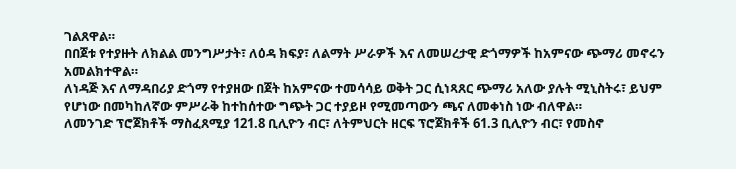ገልጸዋል።
በበጀቱ የተያዙት ለክልል መንግሥታት፣ ለዕዳ ክፍያ፣ ለልማት ሥራዎች እና ለመሠረታዊ ድጎማዎች ከአምናው ጭማሪ መኖሩን አመልክተዋል።
ለነዳጅ እና ለማዳበሪያ ድጎማ የተያዘው በጀት ከአምናው ተመሳሳይ ወቅት ጋር ሲነጻጸር ጭማሪ አለው ያሉት ሚኒስትሩ፣ ይህም የሆነው በመካከለኛው ምሥራቅ ከተከሰተው ግጭት ጋር ተያይዞ የሚመጣውን ጫና ለመቀነስ ነው ብለዋል።
ለመንገድ ፕሮጀክቶች ማስፈጸሚያ 121.8 ቢሊዮን ብር፣ ለትምህርት ዘርፍ ፕሮጀክቶች 61.3 ቢሊዮን ብር፣ የመስኖ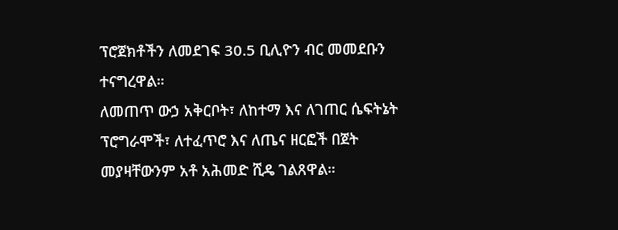ፕሮጀክቶችን ለመደገፍ 30.5 ቢሊዮን ብር መመደቡን ተናግረዋል።
ለመጠጥ ውኃ አቅርቦት፣ ለከተማ እና ለገጠር ሴፍትኔት ፕሮግራሞች፣ ለተፈጥሮ እና ለጤና ዘርፎች በጀት መያዛቸውንም አቶ አሕመድ ሺዴ ገልጸዋል።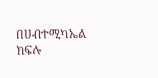በሀብተሚካኤል ክፍሉ